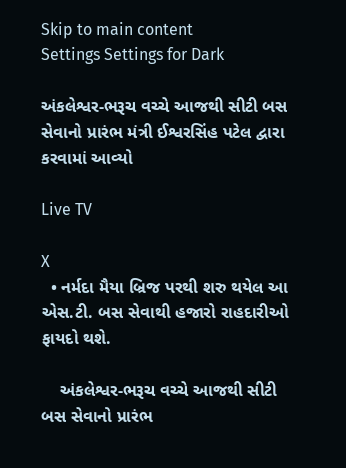Skip to main content
Settings Settings for Dark

અંકલેશ્વર-ભરૂચ વચ્ચે આજથી સીટી બસ સેવાનો પ્રારંભ મંત્રી ઈશ્વરસિંહ પટેલ દ્વારા કરવામાં આવ્યો

Live TV

X
  • નર્મદા મૈયા બ્રિજ પરથી શરુ થયેલ આ એસ.ટી. બસ સેવાથી હજારો રાહદારીઓ ફાયદો થશે.

    અંકલેશ્વર-ભરૂચ વચ્ચે આજથી સીટી બસ સેવાનો પ્રારંભ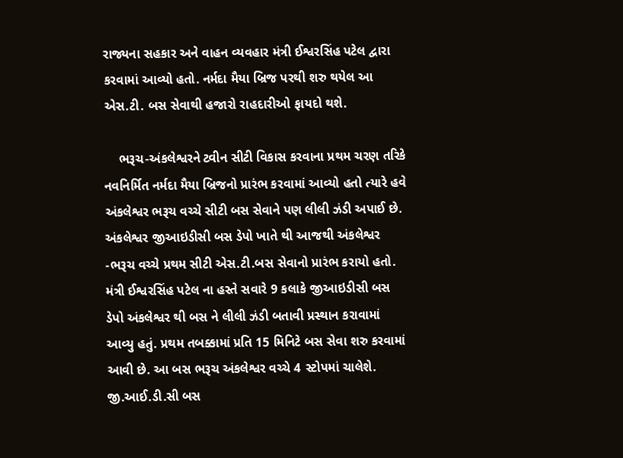રાજ્યના સહકાર અને વાહન વ્યવહાર મંત્રી ઈશ્વરસિંહ પટેલ દ્વારા કરવામાં આવ્યો હતો. નર્મદા મૈયા બ્રિજ પરથી શરુ થયેલ આ એસ.ટી. બસ સેવાથી હજારો રાહદારીઓ ફાયદો થશે.

    ભરૂચ-અંકલેશ્વરને ટ્વીન સીટી વિકાસ કરવાના પ્રથમ ચરણ તરિકે નવનિર્મિત નર્મદા મૈયા બ્રિજનો પ્રારંભ કરવામાં આવ્યો હતો ત્યારે હવે અંકલેશ્વર ભરૂચ વચ્ચે સીટી બસ સેવાને પણ લીલી ઝંડી અપાઈ છે. અંકલેશ્વર જીઆઇડીસી બસ ડેપો ખાતે થી આજથી અંકલેશ્વર -ભરૂચ વચ્ચે પ્રથમ સીટી એસ.ટી.બસ સેવાનો પ્રારંભ કરાયો હતો. મંત્રી ઈશ્વરસિંહ પટેલ ના હસ્તે સવારે 9 કલાકે જીઆઇડીસી બસ ડેપો અંકલેશ્વર થી બસ ને લીલી ઝંડી બતાવી પ્રસ્થાન કરાવામાં આવ્યુ હતું. પ્રથમ તબક્કામાં પ્રતિ 15 મિનિટે બસ સેવા શરુ કરવામાં આવી છે. આ બસ ભરૂચ અંકલેશ્વર વચ્ચે 4 સ્ટોપમાં ચાલેશે. જી.આઈ.ડી.સી બસ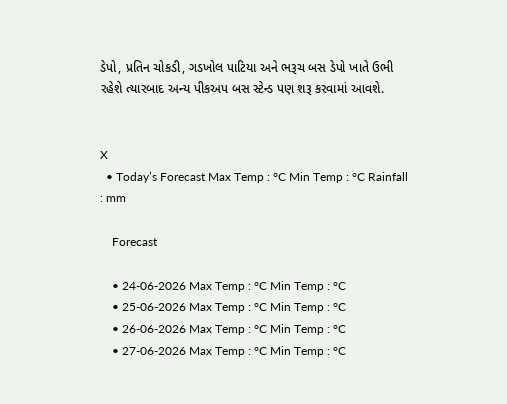ડેપો, પ્રતિન ચોકડી, ગડખોલ પાટિયા અને ભરૂચ બસ ડેપો ખાતે ઉભી રહેશે ત્યારબાદ અન્ય પીકઅપ બસ સ્ટેન્ડ પણ શરૂ કરવામાં આવશે.


X
  • Today’s Forecast Max Temp : °C Min Temp : °C Rainfall : mm

    Forecast

    • 24-06-2026 Max Temp : °C Min Temp : °C
    • 25-06-2026 Max Temp : °C Min Temp : °C
    • 26-06-2026 Max Temp : °C Min Temp : °C
    • 27-06-2026 Max Temp : °C Min Temp : °C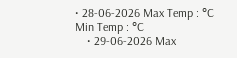• 28-06-2026 Max Temp : °C Min Temp : °C
    • 29-06-2026 Max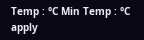Temp : °C Min Temp : °C
apply